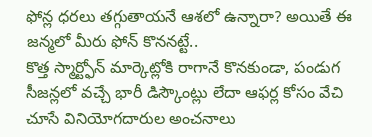ఫోన్ల ధరలు తగ్గుతాయనే ఆశలో ఉన్నారా? అయితే ఈ జన్మలో మీరు ఫోన్ కొననట్టే..
కొత్త స్మార్ట్ఫోన్ మార్కెట్లోకి రాగానే కొనకుండా, పండుగ సీజన్లలో వచ్చే భారీ డిస్కౌంట్లు లేదా ఆఫర్ల కోసం వేచి చూసే వినియోగదారుల అంచనాలు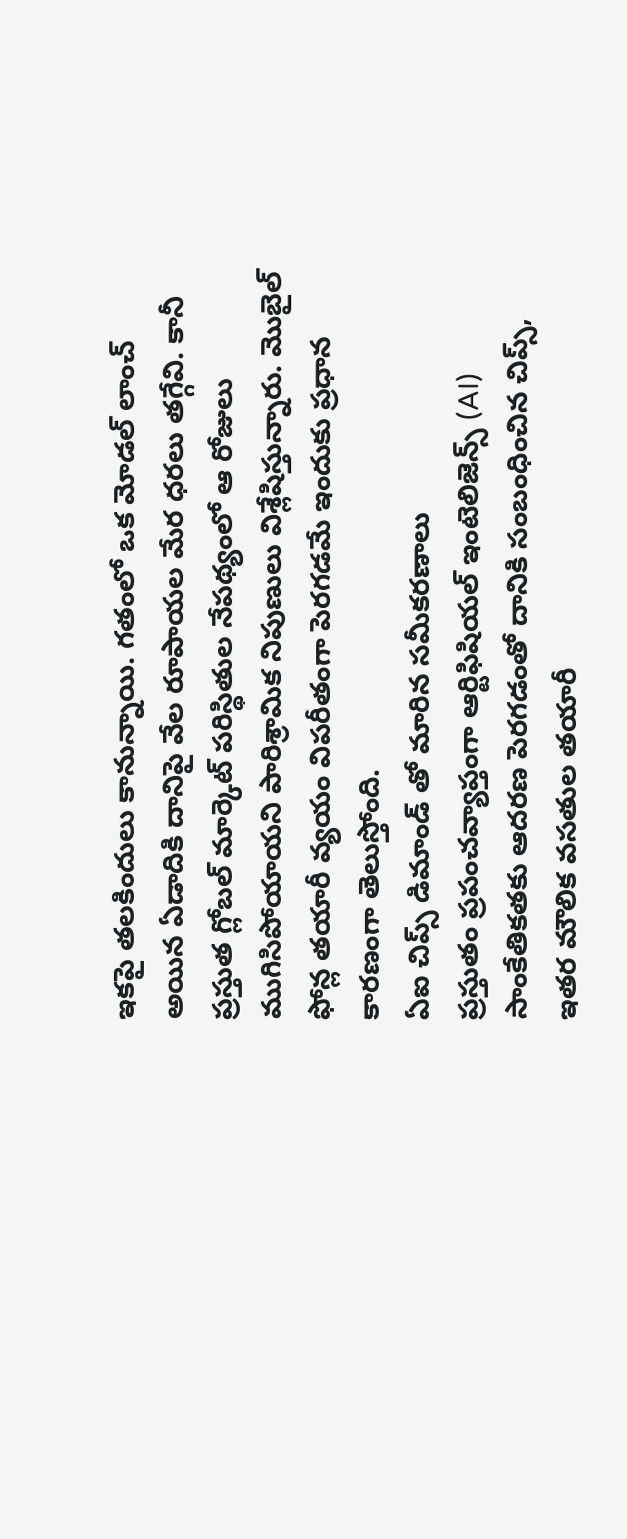ఇకపై తలకిందులు కానున్నాయి. గతంలో ఒక మోడల్ లాంచ్ అయిన ఏడాదికి దానిపై వేల రూపాయల మేర ధరలు తగ్గేవి. కానీ ప్రస్తుత గ్లోబల్ మార్కెట్ పరిస్థితుల నేపథ్యంలో ఆ రోజులు ముగిసిపోయాయని పారిశ్రామిక నిపుణులు విశ్లేషిస్తున్నారు. మొబైల్ ఫోన్ల తయారీ వ్యయం విపరీతంగా పెరగడమే ఇందుకు ప్రధాన కారణంగా తెలుస్తోంది.
ఏఐ చిప్స్ డిమాండ్ తో మారిన సమీకరణాలు
ప్రస్తుతం ప్రపంచవ్యాప్తంగా ఆర్టిఫిషియల్ ఇంటెలిజెన్స్ (AI) సాంకేతికతకు ఆదరణ పెరగడంతో దానికి సంబంధించిన చిప్స్, ఇతర మౌలిక వసతుల తయారీ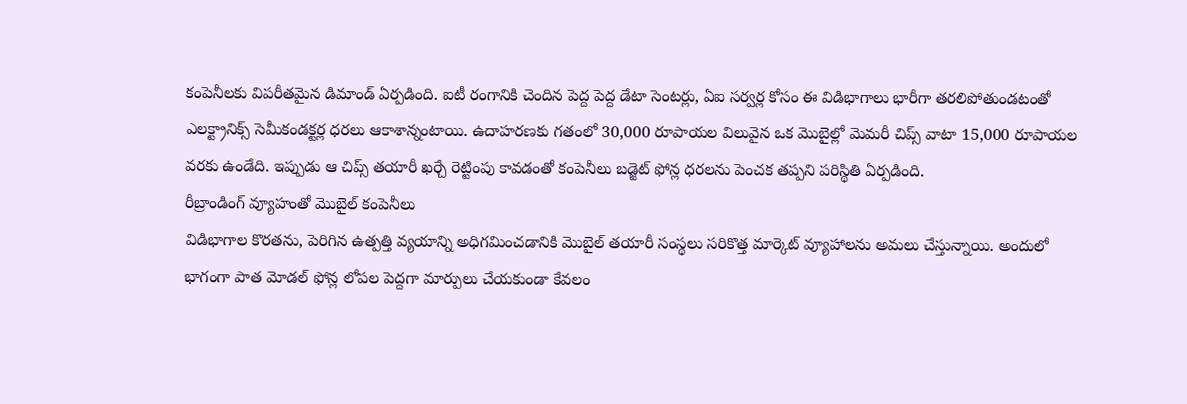కంపెనీలకు విపరీతమైన డిమాండ్ ఏర్పడింది. ఐటీ రంగానికి చెందిన పెద్ద పెద్ద డేటా సెంటర్లు, ఏఐ సర్వర్ల కోసం ఈ విడిభాగాలు భారీగా తరలిపోతుండటంతో ఎలక్ట్రానిక్స్ సెమీకండక్టర్ల ధరలు ఆకాశాన్నంటాయి. ఉదాహరణకు గతంలో 30,000 రూపాయల విలువైన ఒక మొబైల్లో మెమరీ చిప్స్ వాటా 15,000 రూపాయల వరకు ఉండేది. ఇప్పుడు ఆ చిప్స్ తయారీ ఖర్చే రెట్టింపు కావడంతో కంపెనీలు బడ్జెట్ ఫోన్ల ధరలను పెంచక తప్పని పరిస్థితి ఏర్పడింది.
రీబ్రాండింగ్ వ్యూహంతో మొబైల్ కంపెనీలు
విడిభాగాల కొరతను, పెరిగిన ఉత్పత్తి వ్యయాన్ని అధిగమించడానికి మొబైల్ తయారీ సంస్థలు సరికొత్త మార్కెట్ వ్యూహాలను అమలు చేస్తున్నాయి. అందులో భాగంగా పాత మోడల్ ఫోన్ల లోపల పెద్దగా మార్పులు చేయకుండా కేవలం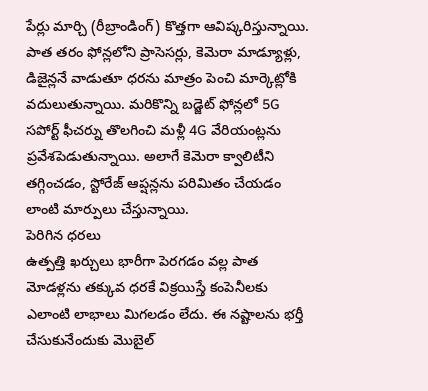పేర్లు మార్చి (రీబ్రాండింగ్) కొత్తగా ఆవిష్కరిస్తున్నాయి. పాత తరం ఫోన్లలోని ప్రాసెసర్లు, కెమెరా మాడ్యూళ్లు, డిజైన్లనే వాడుతూ ధరను మాత్రం పెంచి మార్కెట్లోకి వదులుతున్నాయి. మరికొన్ని బడ్జెట్ ఫోన్లలో 5G సపోర్ట్ ఫీచర్ను తొలగించి మళ్లీ 4G వేరియంట్లను ప్రవేశపెడుతున్నాయి. అలాగే కెమెరా క్వాలిటీని తగ్గించడం, స్టోరేజ్ ఆప్షన్లను పరిమితం చేయడం లాంటి మార్పులు చేస్తున్నాయి.
పెరిగిన ధరలు
ఉత్పత్తి ఖర్చులు భారీగా పెరగడం వల్ల పాత మోడళ్లను తక్కువ ధరకే విక్రయిస్తే కంపెనీలకు ఎలాంటి లాభాలు మిగలడం లేదు. ఈ నష్టాలను భర్తీ చేసుకునేందుకు మొబైల్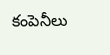కంపెనీలు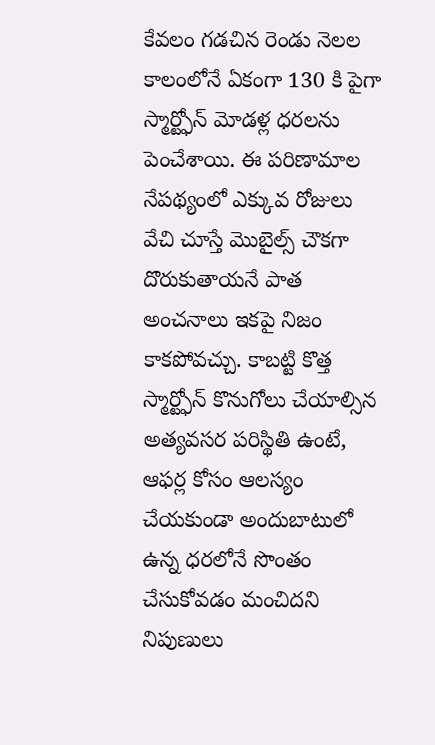కేవలం గడచిన రెండు నెలల కాలంలోనే ఏకంగా 130 కి పైగా స్మార్ట్ఫోన్ మోడళ్ల ధరలను పెంచేశాయి. ఈ పరిణామాల నేపథ్యంలో ఎక్కువ రోజులు వేచి చూస్తే మొబైల్స్ చౌకగా దొరుకుతాయనే పాత అంచనాలు ఇకపై నిజం కాకపోవచ్చు. కాబట్టి కొత్త స్మార్ట్ఫోన్ కొనుగోలు చేయాల్సిన అత్యవసర పరిస్థితి ఉంటే, ఆఫర్ల కోసం ఆలస్యం చేయకుండా అందుబాటులో ఉన్న ధరలోనే సొంతం చేసుకోవడం మంచిదని నిపుణులు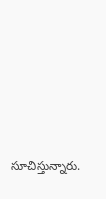సూచిస్తున్నారు.